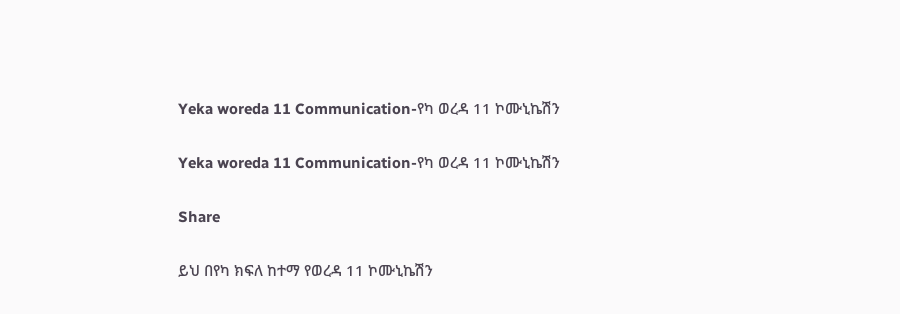Yeka woreda 11 Communication-የካ ወረዳ 11 ኮሙኒኬሽን

Yeka woreda 11 Communication-የካ ወረዳ 11 ኮሙኒኬሽን

Share

ይህ በየካ ክፍለ ከተማ የወረዳ 11 ኮሙኒኬሽን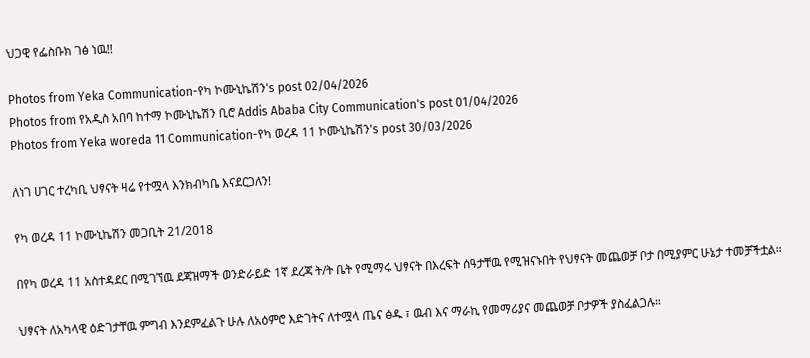ህጋዊ የፌስቡክ ገፅ ነዉ!!

Photos from Yeka Communication-የካ ኮሙኒኬሽን's post 02/04/2026
Photos from የአዲስ አበባ ከተማ ኮሙኒኬሽን ቢሮ Addis Ababa City Communication's post 01/04/2026
Photos from Yeka woreda 11 Communication-የካ ወረዳ 11 ኮሙኒኬሽን's post 30/03/2026

ለነገ ሀገር ተረካቢ ህፃናት ዛሬ የተሟላ እንክብካቤ እናደርጋለን!

የካ ወረዳ 11 ኮሙኒኬሽን መጋቢት 21/2018

በየካ ወረዳ 11 አስተዳደር በሚገኘዉ ደጃዝማች ወንድራይድ 1ኛ ደረጃ ት/ት ቤት የሚማሩ ህፃናት በእረፍት ሰዓታቸዉ የሚዝናኑበት የህፃናት መጨወቻ ቦታ በሚያምር ሁኔታ ተመቻችቷል።

ህፃናት ለአካላዊ ዕድገታቸዉ ምግብ እንደምፈልጉ ሁሉ ለአዕምሮ እድገትና ለተሟላ ጤና ፅዱ ፣ ዉብ እና ማራኪ የመማሪያና መጨወቻ ቦታዎች ያስፈልጋሉ።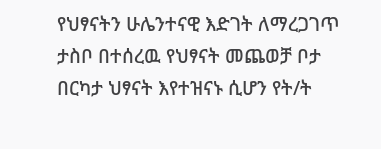የህፃናትን ሁሌንተናዊ እድገት ለማረጋገጥ ታስቦ በተሰረዉ የህፃናት መጨወቻ ቦታ በርካታ ህፃናት እየተዝናኑ ሲሆን የት/ት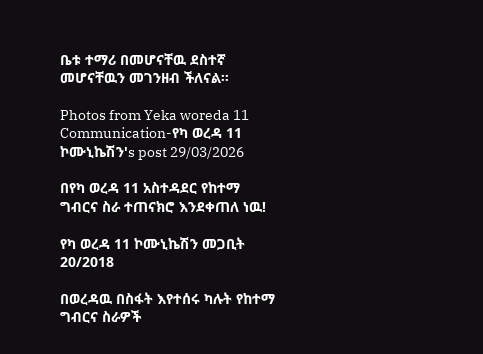ቤቱ ተማሪ በመሆናቸዉ ደስተኛ መሆናቸዉን መገንዘብ ችለናል።

Photos from Yeka woreda 11 Communication-የካ ወረዳ 11 ኮሙኒኬሽን's post 29/03/2026

በየካ ወረዳ 11 አስተዳደር የከተማ ግብርና ስራ ተጠናክሮ እንደቀጠለ ነዉ!

የካ ወረዳ 11 ኮሙኒኬሽን መጋቢት 20/2018

በወረዳዉ በስፋት እየተሰሩ ካሉት የከተማ ግብርና ስራዎች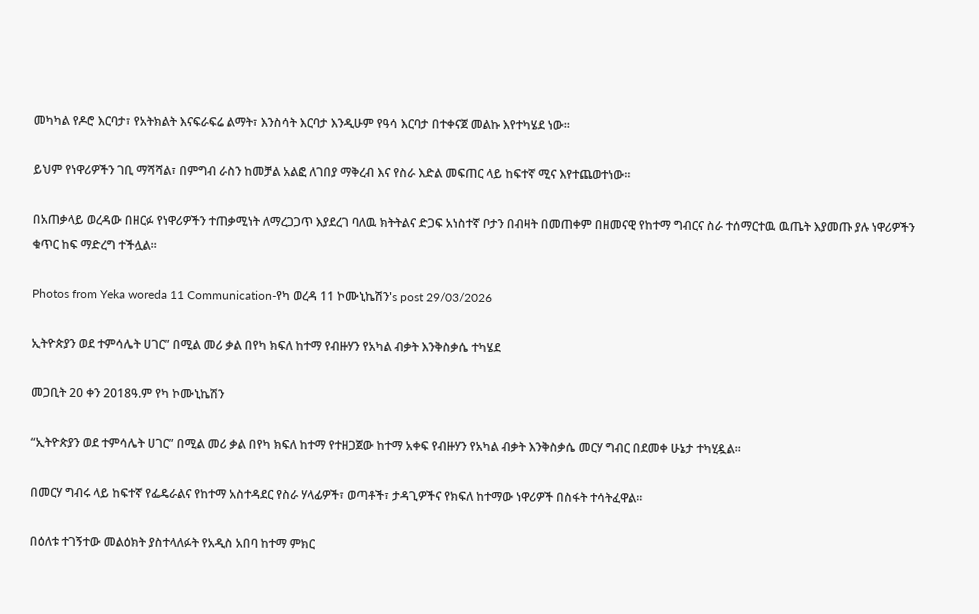መካካል የዶሮ እርባታ፣ የአትክልት እናፍራፍሬ ልማት፣ እንስሳት እርባታ እንዲሁም የዓሳ እርባታ በተቀናጀ መልኩ እየተካሄደ ነው።

ይህም የነዋሪዎችን ገቢ ማሻሻል፣ በምግብ ራስን ከመቻል አልፎ ለገበያ ማቅረብ እና የስራ እድል መፍጠር ላይ ከፍተኛ ሚና እየተጨወተነው።

በአጠቃላይ ወረዳው በዘርፉ የነዋሪዎችን ተጠቃሚነት ለማረጋጋጥ እያደረገ ባለዉ ክትትልና ድጋፍ አነስተኛ ቦታን በብዛት በመጠቀም በዘመናዊ የከተማ ግብርና ስራ ተሰማርተዉ ዉጤት እያመጡ ያሉ ነዋሪዎችን ቁጥር ከፍ ማድረግ ተችሏል።

Photos from Yeka woreda 11 Communication-የካ ወረዳ 11 ኮሙኒኬሽን's post 29/03/2026

ኢትዮጵያን ወደ ተምሳሌት ሀገር” በሚል መሪ ቃል በየካ ክፍለ ከተማ የብዙሃን የአካል ብቃት እንቅስቃሴ ተካሄደ

መጋቢት 20 ቀን 2018ዓ.ም የካ ኮሙኒኬሽን

“ኢትዮጵያን ወደ ተምሳሌት ሀገር” በሚል መሪ ቃል በየካ ክፍለ ከተማ የተዘጋጀው ከተማ አቀፍ የብዙሃን የአካል ብቃት እንቅስቃሴ መርሃ ግብር በደመቀ ሁኔታ ተካሂዷል።

በመርሃ ግብሩ ላይ ከፍተኛ የፌዴራልና የከተማ አስተዳደር የስራ ሃላፊዎች፣ ወጣቶች፣ ታዳጊዎችና የክፍለ ከተማው ነዋሪዎች በስፋት ተሳትፈዋል።

በዕለቱ ተገኝተው መልዕክት ያስተላለፉት የአዲስ አበባ ከተማ ምክር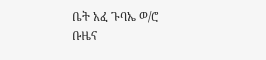ቤት አፈ ጉባኤ ወ/ሮ ቡዜና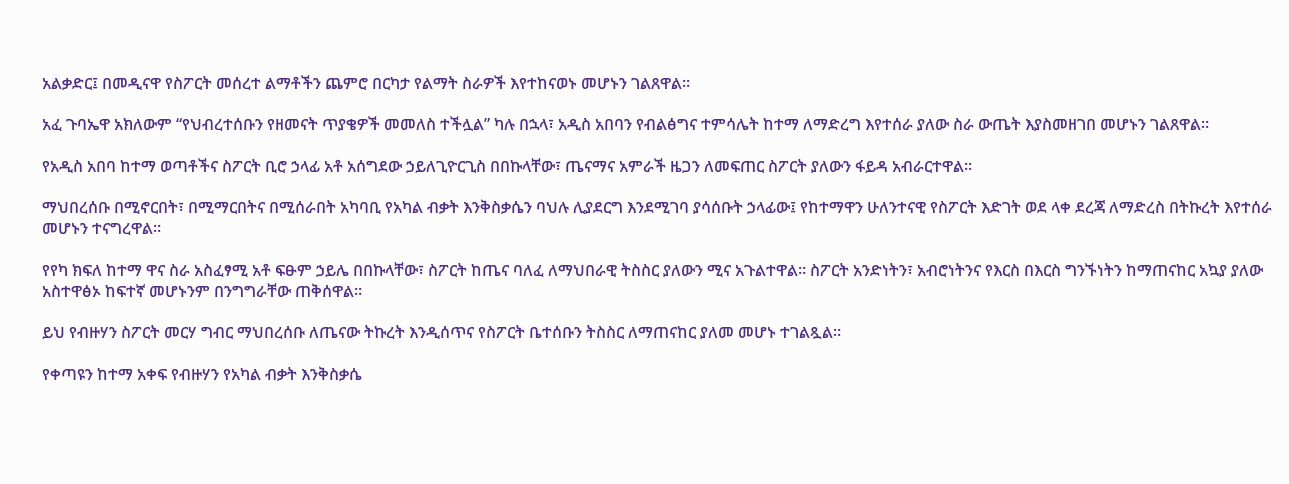አልቃድር፤ በመዲናዋ የስፖርት መሰረተ ልማቶችን ጨምሮ በርካታ የልማት ስራዎች እየተከናወኑ መሆኑን ገልጸዋል።

አፈ ጉባኤዋ አክለውም “የህብረተሰቡን የዘመናት ጥያቄዎች መመለስ ተችሏል” ካሉ በኋላ፣ አዲስ አበባን የብልፅግና ተምሳሌት ከተማ ለማድረግ እየተሰራ ያለው ስራ ውጤት እያስመዘገበ መሆኑን ገልጸዋል።

የአዲስ አበባ ከተማ ወጣቶችና ስፖርት ቢሮ ኃላፊ አቶ አሰግደው ኃይለጊዮርጊስ በበኩላቸው፣ ጤናማና አምራች ዜጋን ለመፍጠር ስፖርት ያለውን ፋይዳ አብራርተዋል።

ማህበረሰቡ በሚኖርበት፣ በሚማርበትና በሚሰራበት አካባቢ የአካል ብቃት እንቅስቃሴን ባህሉ ሊያደርግ እንደሚገባ ያሳሰቡት ኃላፊው፤ የከተማዋን ሁለንተናዊ የስፖርት እድገት ወደ ላቀ ደረጃ ለማድረስ በትኩረት እየተሰራ መሆኑን ተናግረዋል።

የየካ ክፍለ ከተማ ዋና ስራ አስፈፃሚ አቶ ፍፁም ኃይሌ በበኩላቸው፣ ስፖርት ከጤና ባለፈ ለማህበራዊ ትስስር ያለውን ሚና አጉልተዋል። ስፖርት አንድነትን፣ አብሮነትንና የእርስ በእርስ ግንኙነትን ከማጠናከር አኳያ ያለው አስተዋፅኦ ከፍተኛ መሆኑንም በንግግራቸው ጠቅሰዋል።

ይህ የብዙሃን ስፖርት መርሃ ግብር ማህበረሰቡ ለጤናው ትኩረት እንዲሰጥና የስፖርት ቤተሰቡን ትስስር ለማጠናከር ያለመ መሆኑ ተገልጿል።

የቀጣዩን ከተማ አቀፍ የብዙሃን የአካል ብቃት እንቅስቃሴ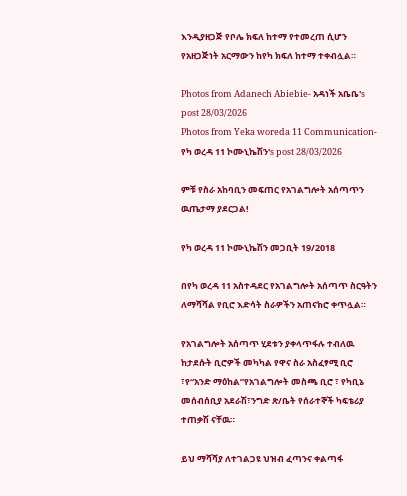እንዲያዘጋጅ የቦሌ ክፍለ ከተማ የተመረጠ ሲሆን የአዘጋጅነት አርማውን ከየካ ክፍለ ከተማ ተቀብሏል።

Photos from Adanech Abiebie- አዳነች አቤቤ's post 28/03/2026
Photos from Yeka woreda 11 Communication-የካ ወረዳ 11 ኮሙኒኬሽን's post 28/03/2026

ምቹ የስራ አከባቢን መፍጠር የአገልግሎት አሰጣጥን ዉጤታማ ያደርጋል!

የካ ወረዳ 11 ኮሙኒኬሽን መጋቢት 19/2018

በየካ ወረዳ 11 አስተዳደር የአገልግሎት አሰጣጥ ስርዓትን ለማሻሻል የቢሮ እድሳት ስራዎችን አጠናክሮ ቀጥሏል።

የአገልግሎት አሰጣጥ ሂደቱን ያቀላጥፋሉ ተብለዉ ከታደሱት ቢሮዎች መካካል የዋና ስራ አስፈፃሚ ቢሮ ፣የ“አንድ ማዕከል”የአገልግሎት መስጫ ቢሮ ፣ የካቢኔ መሰብሰቢያ አደራሽ፣ንግድ ጽ/ቤት የሰራተኞች ካፍቴሪያ ተጠቃሽ ናቸዉ።

ይህ ማሻሻያ ለተገልጋዩ ህዝብ ፈጣንና ቀልጣፋ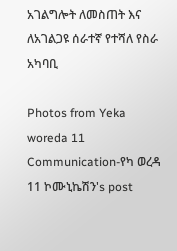አገልግሎት ለመስጠት እና ለአገልጋዩ ሰራተኛ የተሻለ የስራ አካባቢ

Photos from Yeka woreda 11 Communication-የካ ወረዳ 11 ኮሙኒኬሽን's post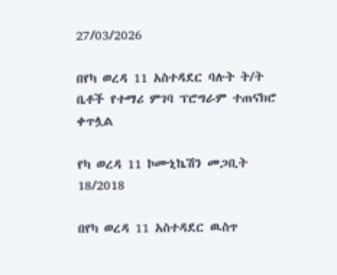27/03/2026

በየካ ወረዳ 11 አስተዳደር ባሉት ት/ት ቤቶች የተማሪ ምገባ ፕሮግራም ተጠናክሮ ቀጥሏል

የካ ወረዳ 11 ኮሙኒኬሽን መጋቢት 18/2018

በየካ ወረዳ 11 አስተዳደር ዉስጥ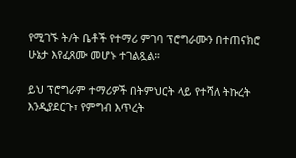የሚገኙ ት/ት ቤቶች የተማሪ ምገባ ፕሮግራሙን በተጠናክሮ ሁኔታ እየፈጸሙ መሆኑ ተገልጿል።

ይህ ፕሮግራም ተማሪዎች በትምህርት ላይ የተሻለ ትኩረት እንዲያደርጉ፣ የምግብ እጥረት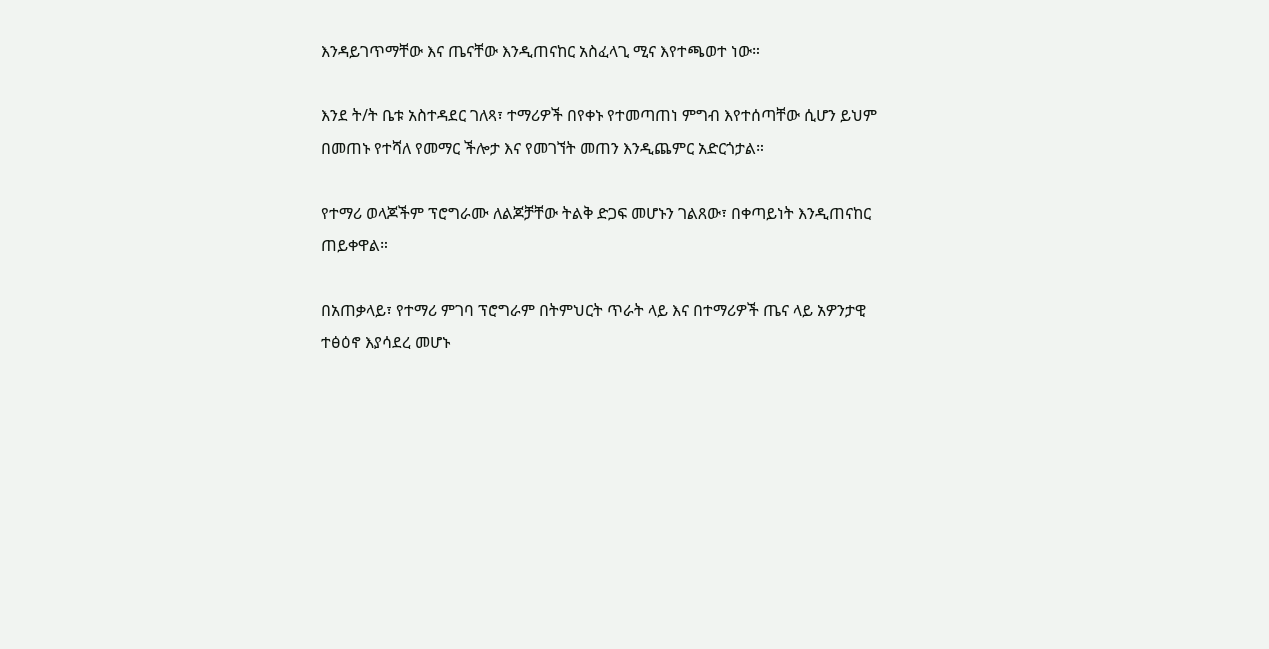እንዳይገጥማቸው እና ጤናቸው እንዲጠናከር አስፈላጊ ሚና እየተጫወተ ነው።

እንደ ት/ት ቤቱ አስተዳደር ገለጻ፣ ተማሪዎች በየቀኑ የተመጣጠነ ምግብ እየተሰጣቸው ሲሆን ይህም በመጠኑ የተሻለ የመማር ችሎታ እና የመገኘት መጠን እንዲጨምር አድርጎታል።

የተማሪ ወላጆችም ፕሮግራሙ ለልጆቻቸው ትልቅ ድጋፍ መሆኑን ገልጸው፣ በቀጣይነት እንዲጠናከር ጠይቀዋል።

በአጠቃላይ፣ የተማሪ ምገባ ፕሮግራም በትምህርት ጥራት ላይ እና በተማሪዎች ጤና ላይ አዎንታዊ ተፅዕኖ እያሳደረ መሆኑ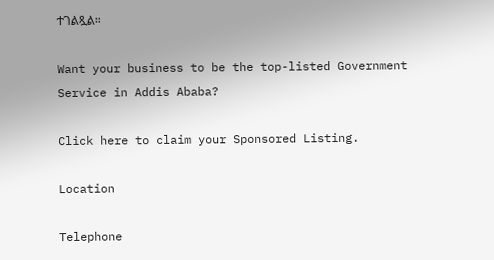ተገልጿል።

Want your business to be the top-listed Government Service in Addis Ababa?

Click here to claim your Sponsored Listing.

Location

Telephone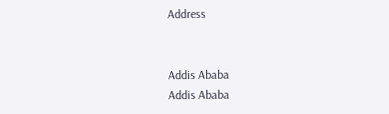Address


Addis Ababa
Addis Ababa